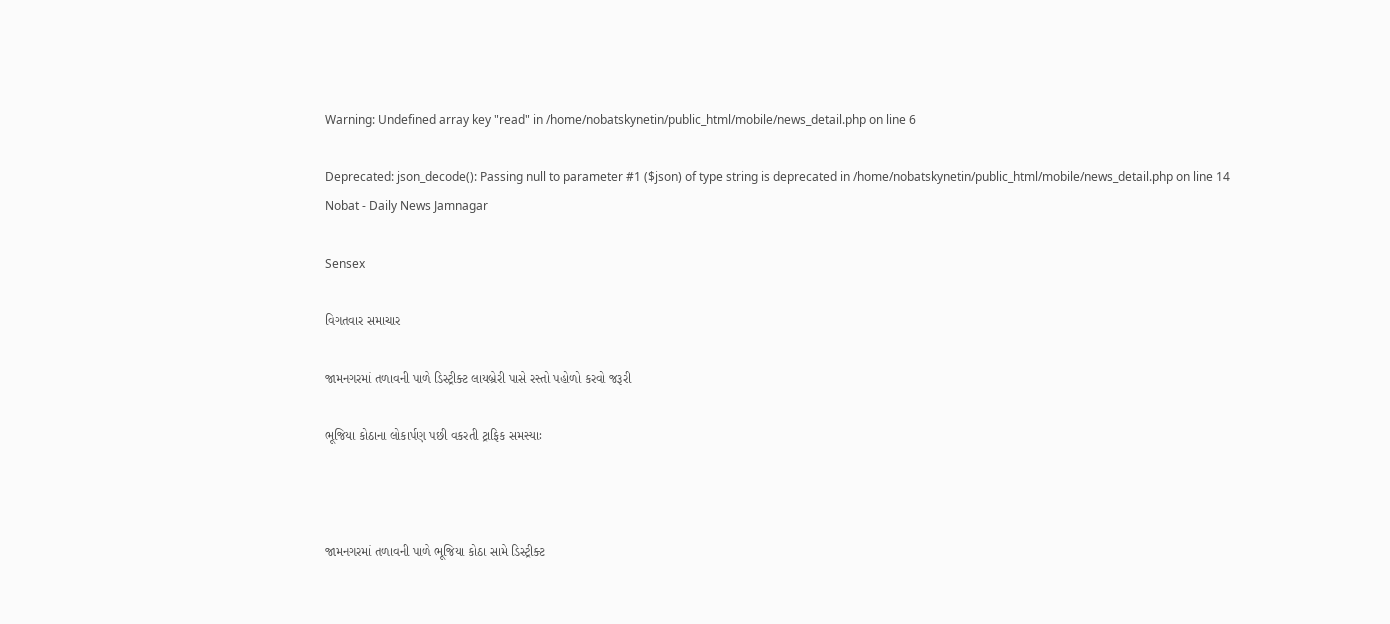Warning: Undefined array key "read" in /home/nobatskynetin/public_html/mobile/news_detail.php on line 6

Deprecated: json_decode(): Passing null to parameter #1 ($json) of type string is deprecated in /home/nobatskynetin/public_html/mobile/news_detail.php on line 14
Nobat - Daily News Jamnagar

Sensex

વિગતવાર સમાચાર

જામનગરમાં તળાવની પાળે ડિસ્ટ્રીક્ટ લાયબ્રેરી પાસે રસ્તો પહોળો કરવો જરૂરી

ભૂજિયા કોઠાના લોકાર્પણ પછી વકરતી ટ્રાફિક સમસ્યાઃ



જામનગરમાં તળાવની પાળે ભૂજિયા કોઠા સામે ડિસ્ટ્રીક્ટ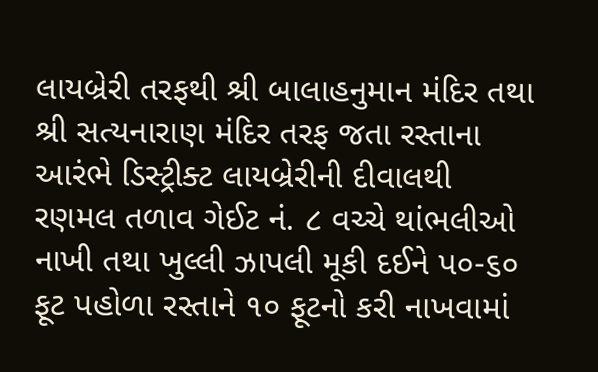લાયબ્રેરી તરફથી શ્રી બાલાહનુમાન મંદિર તથા શ્રી સત્યનારાણ મંદિર તરફ જતા રસ્તાના આરંભે ડિસ્ટ્રીક્ટ લાયબ્રેરીની દીવાલથી રણમલ તળાવ ગેઈટ નં. ૮ વચ્ચે થાંભલીઓ નાખી તથા ખુલ્લી ઝાપલી મૂકી દઈને પ૦-૬૦ ફૂટ પહોળા રસ્તાને ૧૦ ફૂટનો કરી નાખવામાં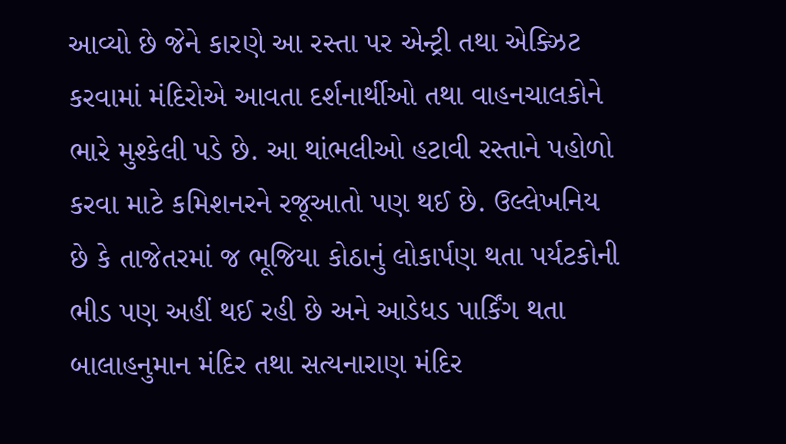આવ્યો છે જેને કારણે આ રસ્તા પર એન્ટ્રી તથા એક્ઝિટ કરવામાં મંદિરોએ આવતા દર્શનાર્થીઓ તથા વાહનચાલકોને ભારે મુશ્કેલી પડે છે. આ થાંભલીઓ હટાવી રસ્તાને પહોળો કરવા માટે કમિશનરને રજૂઆતો પણ થઈ છે. ઉલ્લેખનિય છે કે તાજેતરમાં જ ભૂજિયા કોઠાનું લોકાર્પણ થતા પર્યટકોની ભીડ પણ અહીં થઈ રહી છે અને આડેધડ પાર્કિંગ થતા બાલાહનુમાન મંદિર તથા સત્યનારાણ મંદિર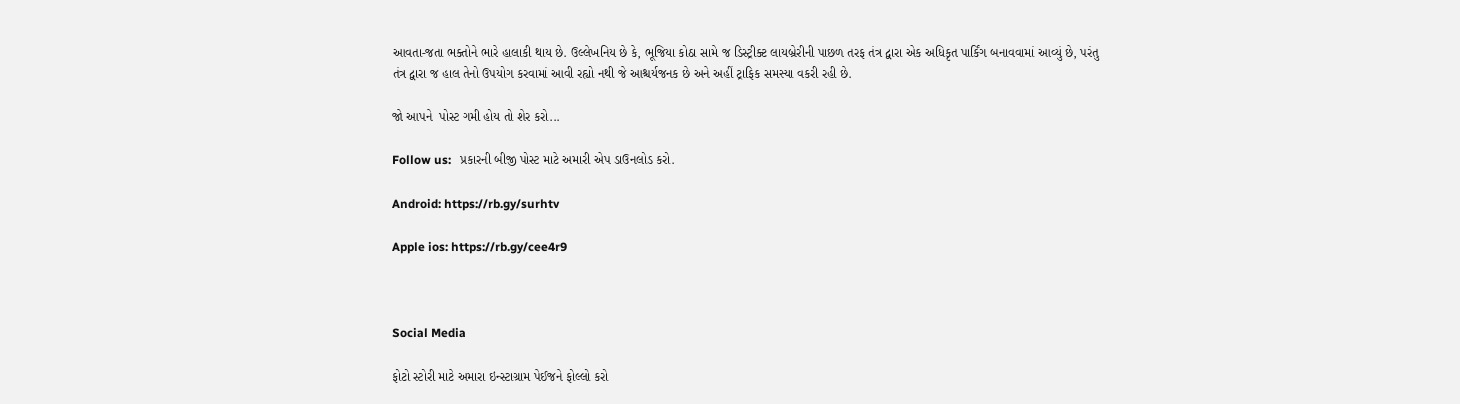આવતા-જતા ભક્તોને ભારે હાલાકી થાય છે. ઉલ્લેખનિય છે કે, ભૂજિયા કોઠા સામે જ ડિસ્ટ્રીક્ટ લાયબ્રેરીની પાછળ તરફ તંત્ર દ્વારા એક અધિકૃત પાર્કિંગ બનાવવામાં આવ્યું છે, પરંતુ તંત્ર દ્વારા જ હાલ તેનો ઉપયોગ કરવામાં આવી રહ્યો નથી જે આશ્ચર્યજનક છે અને અહીં ટ્રાફિક સમસ્યા વકરી રહી છે.

જો આપને  પોસ્ટ ગમી હોય તો શેર કરો...

Follow us:   પ્રકારની બીજી પોસ્ટ માટે અમારી એપ ડાઉનલોડ કરો.

Android: https://rb.gy/surhtv

Apple ios: https://rb.gy/cee4r9



Social Media

ફોટો સ્ટોરી માટે અમારા ઇન્સ્ટાગ્રામ પેઈજને ફોલ્લો કરો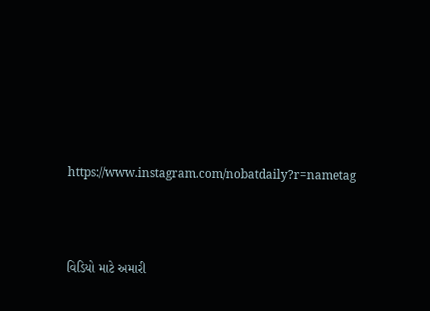https://www.instagram.com/nobatdaily?r=nametag



વિડિયો માટે અમારી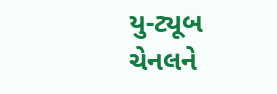યુ-ટ્યૂબ ચેનલને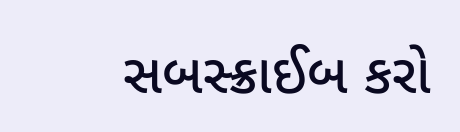સબસ્ક્રાઈબ કરો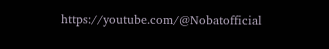https://youtube.com/@Nobatofficial